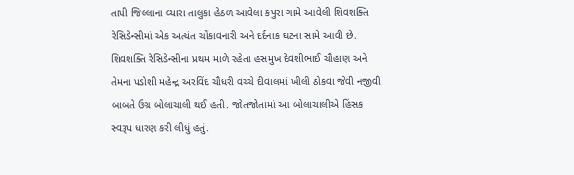તાપી જિલ્લાના વ્યારા તાલુકા હેઠળ આવેલા કપુરા ગામે આવેલી શિવશક્તિ રેસિડેન્સીમાં એક અત્યંત ચોંકાવનારી અને દર્દનાક ઘટના સામે આવી છે. શિવશક્તિ રેસિડેન્સીના પ્રથમ માળે રહેતા હસમુખ દેવશીભાઈ ચૌહાણ અને તેમના પડોશી મહેન્દ્ર અરવિંદ ચૌધરી વચ્ચે દીવાલમાં ખીલી ઠોકવા જેવી નજીવી બાબતે ઉગ્ર બોલાચાલી થઈ હતી. જોતજોતામાં આ બોલાચાલીએ હિંસક સ્વરૂપ ધારણ કરી લીધું હતું.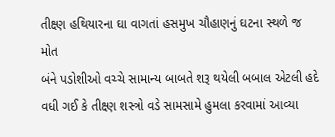તીક્ષ્ણ હથિયારના ઘા વાગતાં હસમુખ ચૌહાણનું ઘટના સ્થળે જ મોત
બંને પડોશીઓ વચ્ચે સામાન્ય બાબતે શરૂ થયેલી બબાલ એટલી હદે વધી ગઈ કે તીક્ષ્ણ શસ્ત્રો વડે સામસામે હુમલા કરવામાં આવ્યા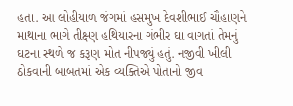હતા. આ લોહીયાળ જંગમાં હસમુખ દેવશીભાઈ ચૌહાણને માથાના ભાગે તીક્ષ્ણ હથિયારના ગંભીર ઘા વાગતાં તેમનું ઘટના સ્થળે જ કરૂણ મોત નીપજ્યું હતું. નજીવી ખીલી ઠોકવાની બાબતમાં એક વ્યક્તિએ પોતાનો જીવ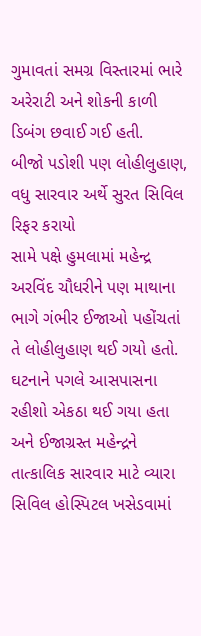ગુમાવતાં સમગ્ર વિસ્તારમાં ભારે અરેરાટી અને શોકની કાળી ડિબંગ છવાઈ ગઈ હતી.
બીજો પડોશી પણ લોહીલુહાણ, વધુ સારવાર અર્થે સુરત સિવિલ રિફર કરાયો
સામે પક્ષે હુમલામાં મહેન્દ્ર અરવિંદ ચૌધરીને પણ માથાના ભાગે ગંભીર ઈજાઓ પહોંચતાં તે લોહીલુહાણ થઈ ગયો હતો. ઘટનાને પગલે આસપાસના રહીશો એકઠા થઈ ગયા હતા અને ઈજાગ્રસ્ત મહેન્દ્રને તાત્કાલિક સારવાર માટે વ્યારા સિવિલ હોસ્પિટલ ખસેડવામાં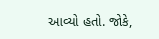આવ્યો હતો. જોકે,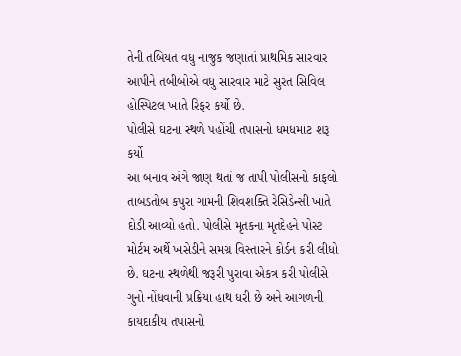તેની તબિયત વધુ નાજુક જણાતાં પ્રાથમિક સારવાર આપીને તબીબોએ વધુ સારવાર માટે સુરત સિવિલ હોસ્પિટલ ખાતે રિફર કર્યો છે.
પોલીસે ઘટના સ્થળે પહોંચી તપાસનો ધમધમાટ શરૂ કર્યો
આ બનાવ અંગે જાણ થતાં જ તાપી પોલીસનો કાફલો તાબડતોબ કપુરા ગામની શિવશક્તિ રેસિડેન્સી ખાતે દોડી આવ્યો હતો. પોલીસે મૃતકના મૃતદેહને પોસ્ટ મોર્ટમ અર્થે ખસેડીને સમગ્ર વિસ્તારને કોર્ડન કરી લીધો છે. ઘટના સ્થળેથી જરૂરી પુરાવા એકત્ર કરી પોલીસે ગુનો નોંધવાની પ્રક્રિયા હાથ ધરી છે અને આગળની કાયદાકીય તપાસનો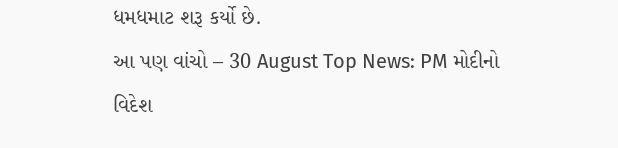ધમધમાટ શરૂ કર્યો છે.
આ પણ વાંચો – 30 August Top News: PM મોદીનો વિદેશ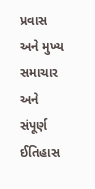પ્રવાસ અને મુખ્ય સમાચાર અને સંપૂર્ણ ઈતિહાસ